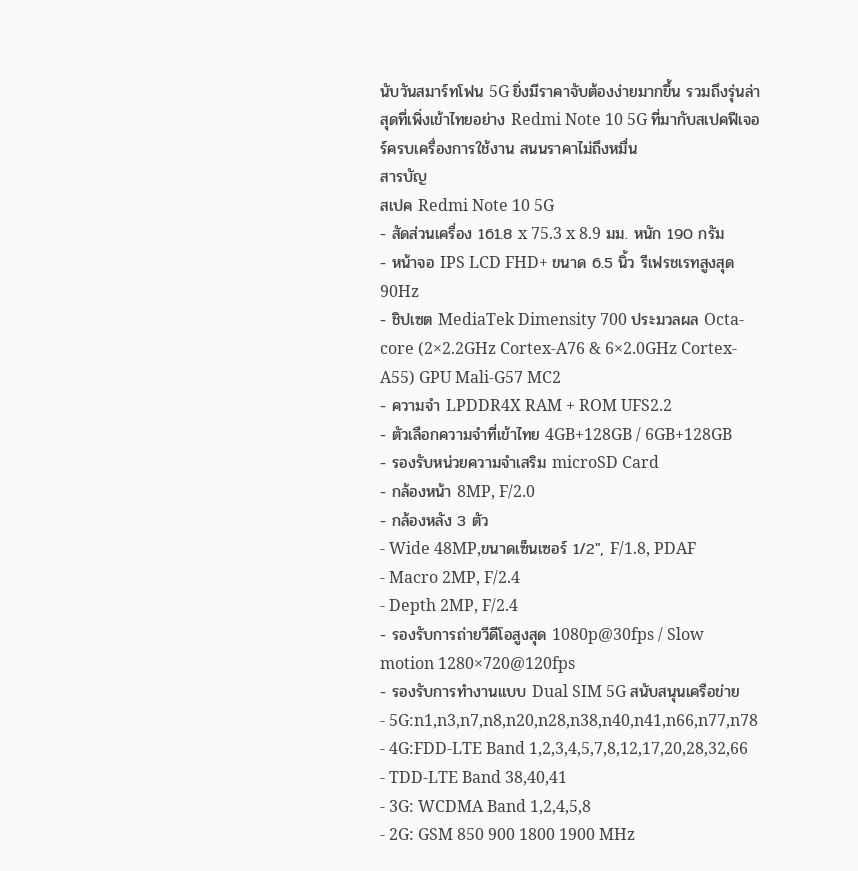นับวันสมาร์ทโฟน 5G ยิ่งมีราคาจับต้องง่ายมากขึ้น รวมถึงรุ่นล่าสุดที่เพิ่งเข้าไทยอย่าง Redmi Note 10 5G ที่มากับสเปคฟีเจอร์ครบเครื่องการใช้งาน สนนราคาไม่ถึงหมื่น
สารบัญ
สเปค Redmi Note 10 5G
- สัดส่วนเครื่อง 161.8 x 75.3 x 8.9 มม. หนัก 190 กรัม
- หน้าจอ IPS LCD FHD+ ขนาด 6.5 นิ้ว รีเฟรชเรทสูงสุด 90Hz
- ชิปเซต MediaTek Dimensity 700 ประมวลผล Octa-core (2×2.2GHz Cortex-A76 & 6×2.0GHz Cortex-A55) GPU Mali-G57 MC2
- ความจำ LPDDR4X RAM + ROM UFS2.2
- ตัวเลือกความจำที่เข้าไทย 4GB+128GB / 6GB+128GB
- รองรับหน่วยความจำเสริม microSD Card
- กล้องหน้า 8MP, F/2.0
- กล้องหลัง 3 ตัว
- Wide 48MP,ขนาดเซ็นเซอร์ 1/2″, F/1.8, PDAF
- Macro 2MP, F/2.4
- Depth 2MP, F/2.4
- รองรับการถ่ายวีดีโอสูงสุด 1080p@30fps / Slow motion 1280×720@120fps
- รองรับการทำงานแบบ Dual SIM 5G สนับสนุนเครือข่าย
- 5G:n1,n3,n7,n8,n20,n28,n38,n40,n41,n66,n77,n78
- 4G:FDD-LTE Band 1,2,3,4,5,7,8,12,17,20,28,32,66
- TDD-LTE Band 38,40,41
- 3G: WCDMA Band 1,2,4,5,8
- 2G: GSM 850 900 1800 1900 MHz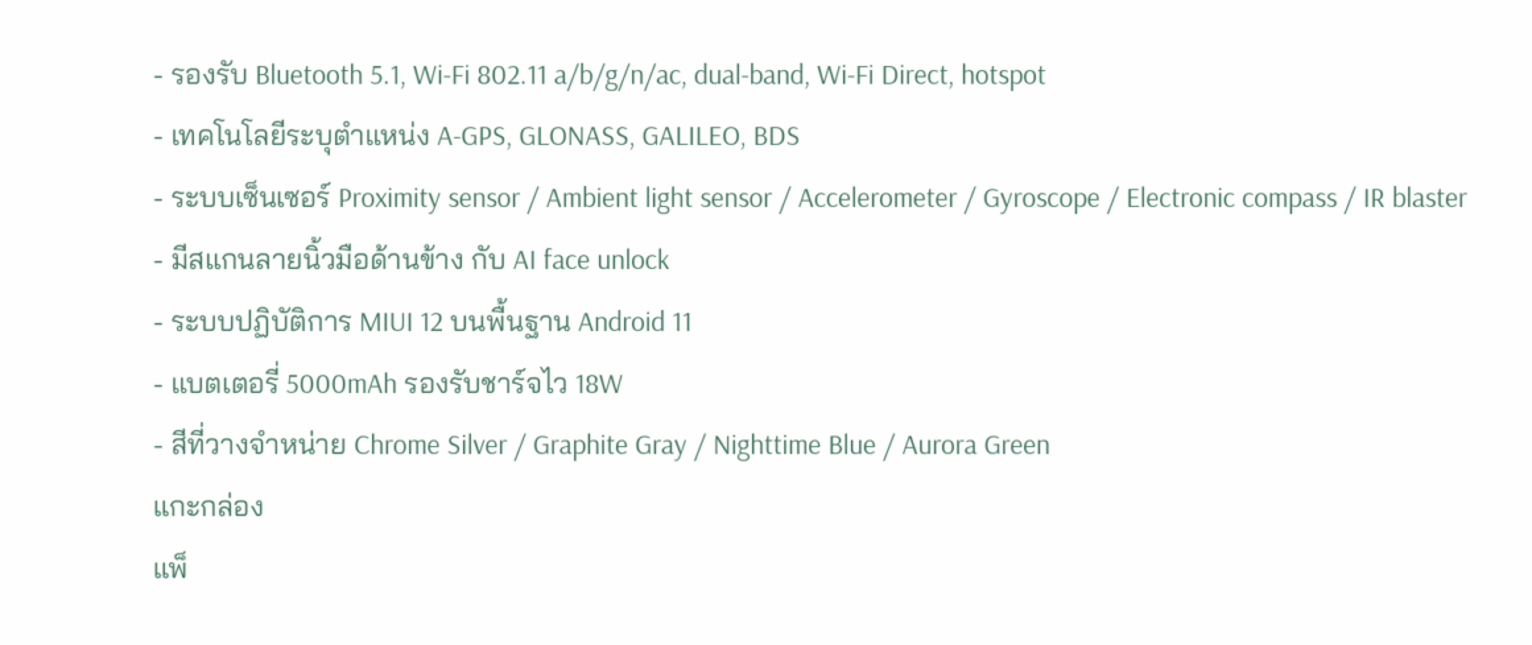- รองรับ Bluetooth 5.1, Wi-Fi 802.11 a/b/g/n/ac, dual-band, Wi-Fi Direct, hotspot
- เทคโนโลยีระบุตำแหน่ง A-GPS, GLONASS, GALILEO, BDS
- ระบบเซ็นเซอร์ Proximity sensor / Ambient light sensor / Accelerometer / Gyroscope / Electronic compass / IR blaster
- มีสแกนลายนิ้วมือด้านข้าง กับ AI face unlock
- ระบบปฏิบัติการ MIUI 12 บนพื้นฐาน Android 11
- แบตเตอรี่ 5000mAh รองรับชาร์จไว 18W
- สีที่วางจำหน่าย Chrome Silver / Graphite Gray / Nighttime Blue / Aurora Green
แกะกล่อง
แพ็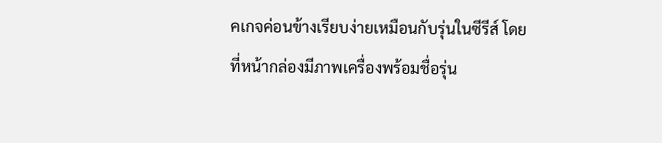คเกจค่อนข้างเรียบง่ายเหมือนกับรุ่นในซีรีส์ โดยที่หน้ากล่องมีภาพเครื่องพร้อมชื่อรุ่น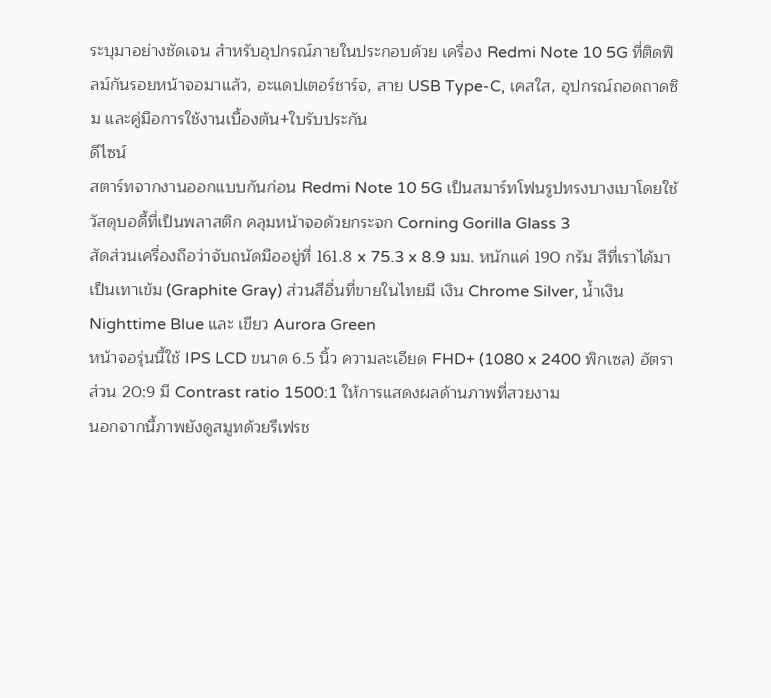ระบุมาอย่างชัดเจน สำหรับอุปกรณ์ภายในประกอบด้วย เครื่อง Redmi Note 10 5G ที่ติดฟิลม์กันรอยหน้าจอมาแล้ว, อะแดปเตอร์ชาร์จ, สาย USB Type-C, เคสใส, อุปกรณ์ถอดถาดซิม และคู่มือการใช้งานเบื้องต้น+ใบรับประกัน
ดีไซน์
สตาร์ทจากงานออกแบบกันก่อน Redmi Note 10 5G เป็นสมาร์ทโฟนรูปทรงบางเบาโดยใช้วัสดุบอดี้ที่เป็นพลาสติก คลุมหน้าจอด้วยกระจก Corning Gorilla Glass 3
สัดส่วนเครื่องถือว่าจับถนัดมืออยู่ที่ 161.8 x 75.3 x 8.9 มม. หนักแค่ 190 กรัม สีที่เราได้มาเป็นเทาเข้ม (Graphite Gray) ส่วนสีอื่นที่ขายในไทยมี เงิน Chrome Silver, น้ำเงิน Nighttime Blue และ เขียว Aurora Green
หน้าจอรุ่นนี้ใช้ IPS LCD ขนาด 6.5 นิ้ว ความละเอียด FHD+ (1080 x 2400 พิกเซล) อัตราส่วน 20:9 มี Contrast ratio 1500:1 ให้การแสดงผลด้านภาพที่สวยงาม
นอกจากนี้ภาพยังดูสมูทด้วยรีเฟรช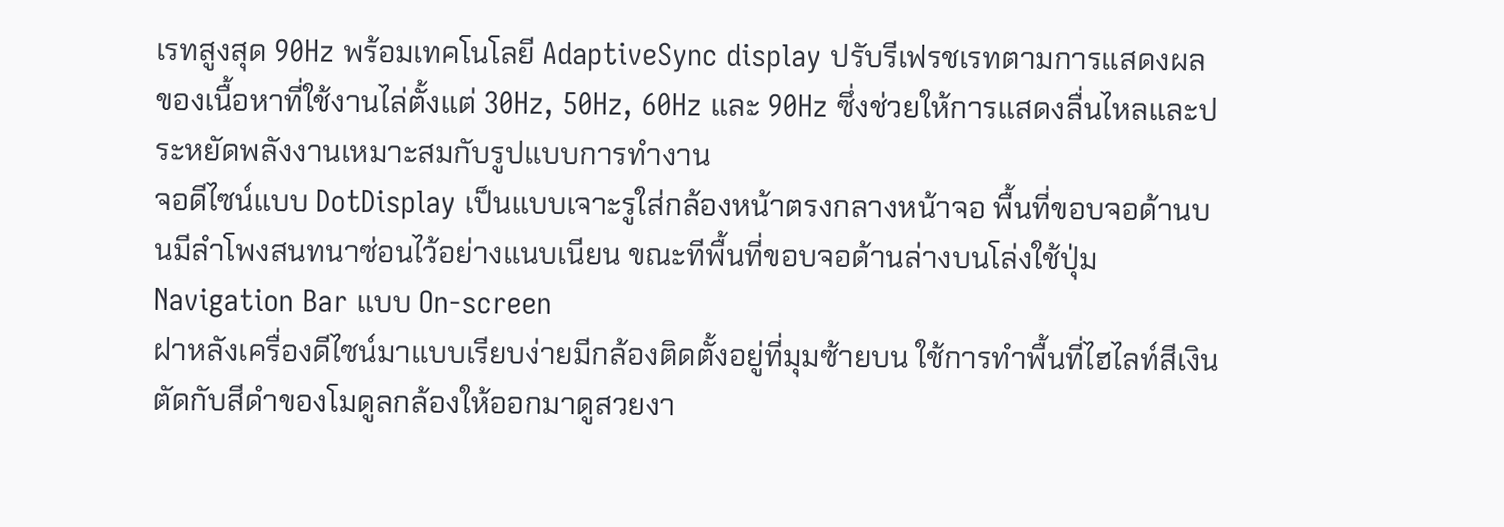เรทสูงสุด 90Hz พร้อมเทคโนโลยี AdaptiveSync display ปรับรีเฟรชเรทตามการแสดงผลของเนื้อหาที่ใช้งานไล่ตั้งแต่ 30Hz, 50Hz, 60Hz และ 90Hz ซึ่งช่วยให้การแสดงลื่นไหลและประหยัดพลังงานเหมาะสมกับรูปแบบการทำงาน
จอดีไซน์แบบ DotDisplay เป็นแบบเจาะรูใส่กล้องหน้าตรงกลางหน้าจอ พื้นที่ขอบจอด้านบนมีลำโพงสนทนาซ่อนไว้อย่างแนบเนียน ขณะทีพื้นที่ขอบจอด้านล่างบนโล่งใช้ปุ่ม Navigation Bar แบบ On-screen
ฝาหลังเครื่องดีไซน์มาแบบเรียบง่ายมีกล้องติดตั้งอยู่ที่มุมซ้ายบน ใช้การทำพื้นที่ไฮไลท์สีเงิน ตัดกับสีดำของโมดูลกล้องให้ออกมาดูสวยงา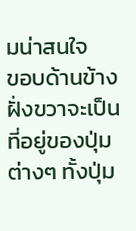มน่าสนใจ
ขอบด้านข้างฝั่งขวาจะเป็นที่อยู่ของปุ่มต่างๆ ทั้งปุ่ม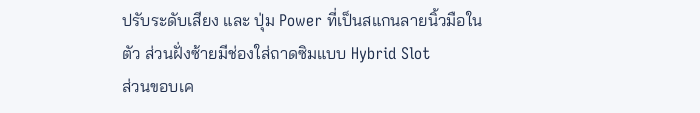ปรับระดับเสียง และ ปุ่ม Power ที่เป็นสแกนลายนิ้วมือในตัว ส่วนฝั่งซ้ายมีช่องใส่ถาดซิมแบบ Hybrid Slot
ส่วนขอบเค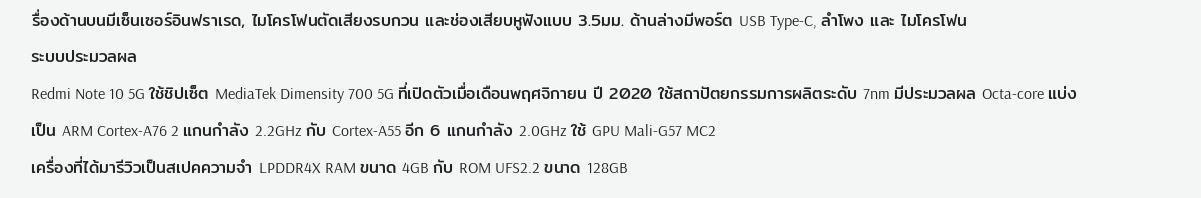รื่องด้านบนมีเซ็นเซอร์อินฟราเรด, ไมโครโฟนตัดเสียงรบกวน และช่องเสียบหูฟังแบบ 3.5มม. ด้านล่างมีพอร์ต USB Type-C, ลำโพง และ ไมโครโฟน
ระบบประมวลผล
Redmi Note 10 5G ใช้ชิปเซ็ต MediaTek Dimensity 700 5G ที่เปิดตัวเมื่อเดือนพฤศจิกายน ปี 2020 ใช้สถาปัตยกรรมการผลิตระดับ 7nm มีประมวลผล Octa-core แบ่งเป็น ARM Cortex-A76 2 แกนกำลัง 2.2GHz กับ Cortex-A55 อีก 6 แกนกำลัง 2.0GHz ใช้ GPU Mali-G57 MC2
เครื่องที่ได้มารีวิวเป็นสเปคความจำ LPDDR4X RAM ขนาด 4GB กับ ROM UFS2.2 ขนาด 128GB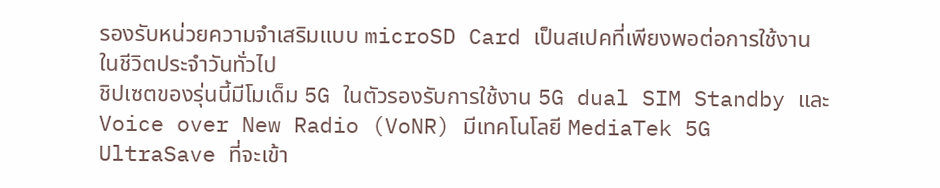รองรับหน่วยความจำเสริมแบบ microSD Card เป็นสเปคที่เพียงพอต่อการใช้งานในชีวิตประจำวันทั่วไป
ชิปเซตของรุ่นนี้มีโมเด็ม 5G ในตัวรองรับการใช้งาน 5G dual SIM Standby และ Voice over New Radio (VoNR) มีเทคโนโลยี MediaTek 5G UltraSave ที่จะเข้า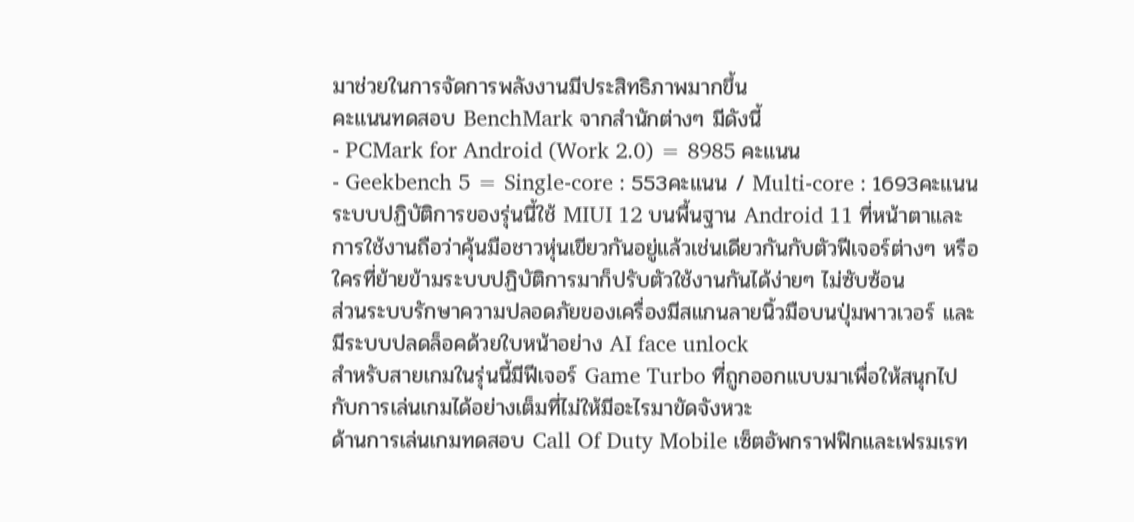มาช่วยในการจัดการพลังงานมีประสิทธิภาพมากขึ้น
คะแนนทดสอบ BenchMark จากสำนักต่างๆ มีดังนี้
- PCMark for Android (Work 2.0) = 8985 คะแนน
- Geekbench 5 = Single-core : 553คะแนน / Multi-core : 1693คะแนน
ระบบปฏิบัติการของรุ่นนี้ใช้ MIUI 12 บนพื้นฐาน Android 11 ที่หน้าตาและการใช้งานถือว่าคุ้นมือชาวหุ่นเขียวกันอยู่แล้วเช่นเดียวกันกับตัวฟีเจอร์ต่างๆ หรือใครที่ย้ายข้ามระบบปฏิบัติการมาก็ปรับตัวใช้งานกันได้ง่ายๆ ไม่ซับซ้อน
ส่วนระบบรักษาความปลอดภัยของเครื่องมีสแกนลายนิ้วมือบนปุ่มพาวเวอร์ และมีระบบปลดล็อคด้วยใบหน้าอย่าง AI face unlock
สำหรับสายเกมในรุ่นนี้มีฟีเจอร์ Game Turbo ที่ถูกออกแบบมาเพื่อให้สนุกไปกับการเล่นเกมได้อย่างเต็มที่ไม่ให้มีอะไรมาขัดจังหวะ
ด้านการเล่นเกมทดสอบ Call Of Duty Mobile เซ็ตอัพกราฟฟิกและเฟรมเรท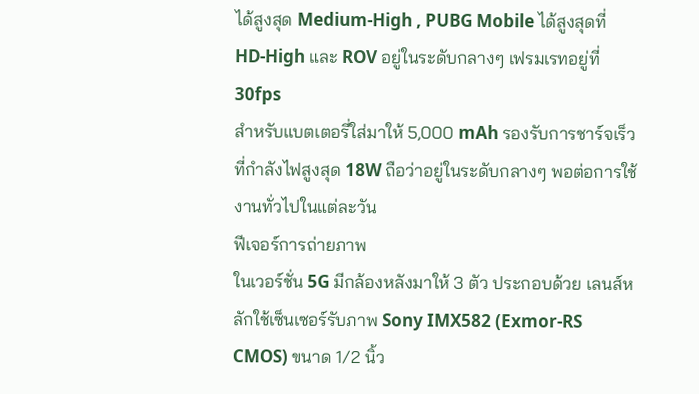ได้สูงสุด Medium-High , PUBG Mobile ได้สูงสุดที่ HD-High และ ROV อยู่ในระดับกลางๆ เฟรมเรทอยู่ที่ 30fps
สำหรับแบตเตอรี่ใส่มาให้ 5,000 mAh รองรับการชาร์จเร็วที่กำลังไฟสูงสุด 18W ถือว่าอยู่ในระดับกลางๆ พอต่อการใช้งานทั่วไปในแต่ละวัน
ฟีเจอร์การถ่ายภาพ
ในเวอร์ชั่น 5G มีกล้องหลังมาให้ 3 ตัว ประกอบด้วย เลนส์หลักใช้เซ็นเซอร์รับภาพ Sony IMX582 (Exmor-RS CMOS) ขนาด 1/2 นิ้ว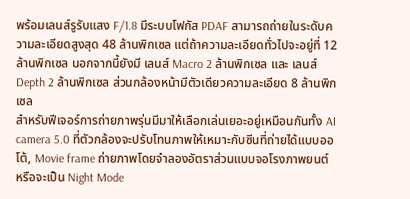พร้อมเลนส์รูรับแสง F/1.8 มีระบบโฟกัส PDAF สามารถถ่ายในระดับความละเอียดสูงสุด 48 ล้านพิกเซล แต่ถ้าความละเอียดทั่วไปจะอยู่ที่ 12 ล้านพิกเซล นอกจากนี้ยังมี เลนส์ Macro 2 ล้านพิกเซล และ เลนส์ Depth 2 ล้านพิกเซล ส่วนกล้องหน้ามีตัวเดียวความละเอียด 8 ล้านพิกเซล
สำหรับฟีเจอร์การถ่ายภาพรุ่นมีมาให้เลือกเล่นเยอะอยู่เหมือนกันทั้ง AI camera 5.0 ที่ตัวกล้องจะปรับโทนภาพให้เหมาะกับซีนที่ถ่ายได้แบบออโต้, Movie frame ถ่ายภาพโดยจำลองอัตราส่วนแบบจอโรงภาพยนต์ หรือจะเป็น Night Mode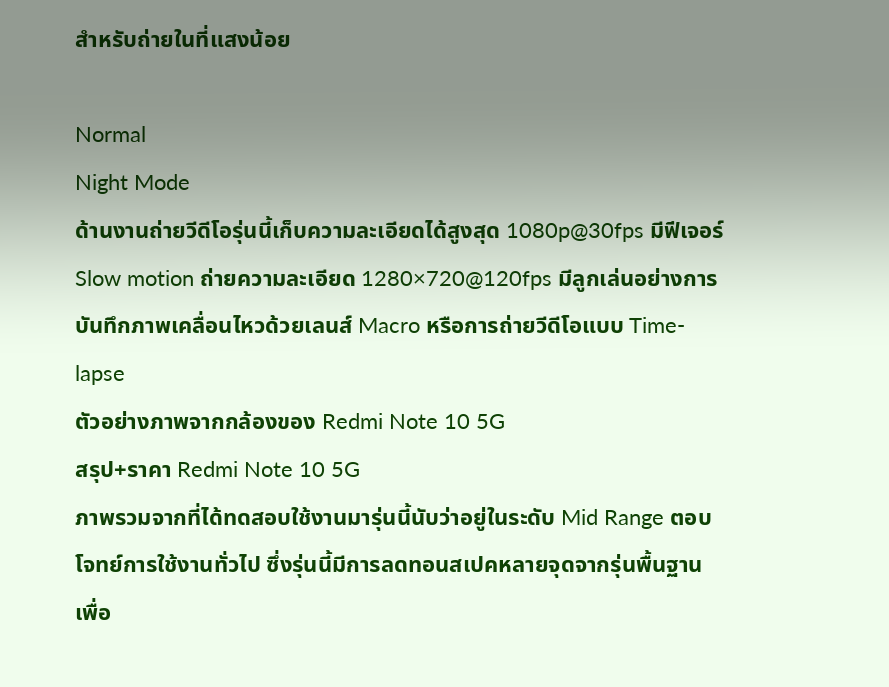สำหรับถ่ายในที่แสงน้อย

Normal
Night Mode
ด้านงานถ่ายวีดีโอรุ่นนี้เก็บความละเอียดได้สูงสุด 1080p@30fps มีฟีเจอร์ Slow motion ถ่ายความละเอียด 1280×720@120fps มีลูกเล่นอย่างการบันทึกภาพเคลื่อนไหวด้วยเลนส์ Macro หรือการถ่ายวีดีโอแบบ Time-lapse
ตัวอย่างภาพจากกล้องของ Redmi Note 10 5G
สรุป+ราคา Redmi Note 10 5G
ภาพรวมจากที่ได้ทดสอบใช้งานมารุ่นนี้นับว่าอยู่ในระดับ Mid Range ตอบโจทย์การใช้งานทั่วไป ซึ่งรุ่นนี้มีการลดทอนสเปคหลายจุดจากรุ่นพื้นฐานเพื่อ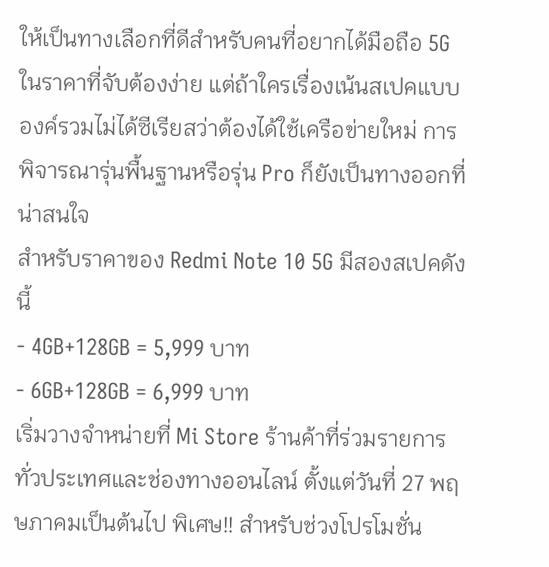ให้เป็นทางเลือกที่ดีสำหรับคนที่อยากได้มือถือ 5G ในราคาที่จับต้องง่าย แต่ถ้าใครเรื่องเน้นสเปคแบบองค์รวมไม่ได้ซีเรียสว่าต้องได้ใช้เครือข่ายใหม่ การพิจารณารุ่นพื้นฐานหรือรุ่น Pro ก็ยังเป็นทางออกที่น่าสนใจ
สำหรับราคาของ Redmi Note 10 5G มีสองสเปคดังนี้
- 4GB+128GB = 5,999 บาท
- 6GB+128GB = 6,999 บาท
เริ่มวางจำหน่ายที่ Mi Store ร้านค้าที่ร่วมรายการทั่วประเทศและช่องทางออนไลน์ ตั้งแต่วันที่ 27 พฤษภาคมเป็นต้นไป พิเศษ!! สำหรับช่วงโปรโมชั่น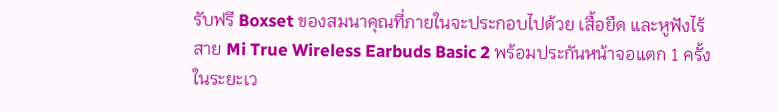รับฟรี Boxset ของสมนาคุณที่ภายในจะประกอบไปด้วย เสื้อยืด และหูฟังไร้สาย Mi True Wireless Earbuds Basic 2 พร้อมประกันหน้าจอแตก 1 ครั้ง ในระยะเว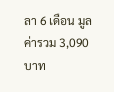ลา 6 เดือน มูลค่ารวม 3,090 บาท